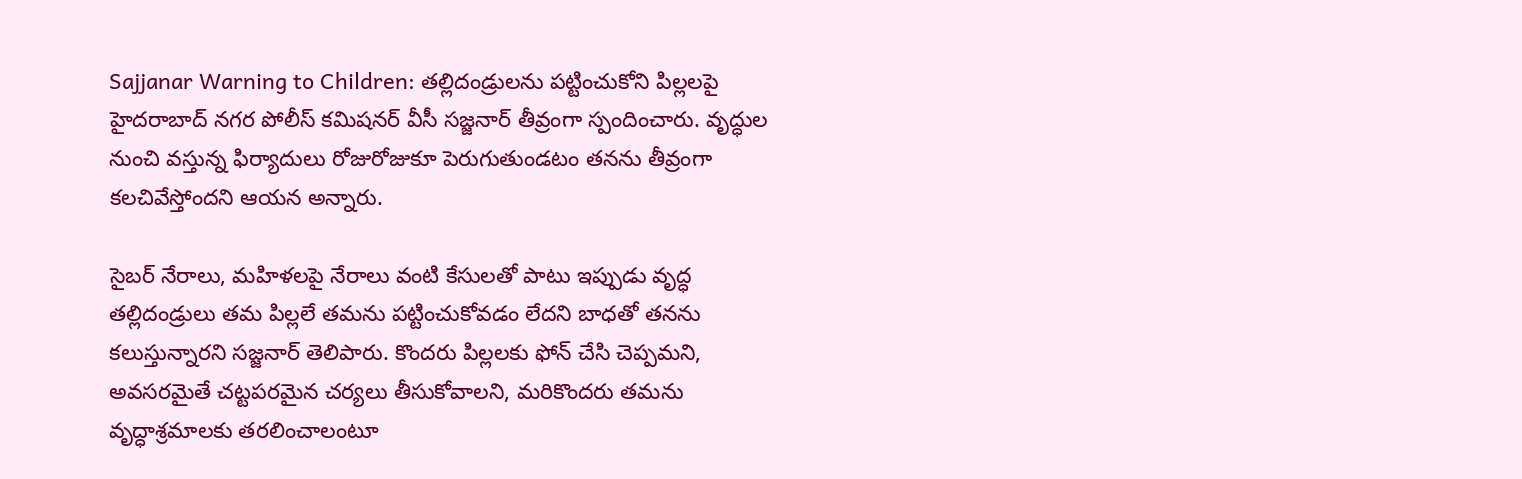Sajjanar Warning to Children: తల్లిదండ్రులను పట్టించుకోని పిల్లలపై హైదరాబాద్ నగర పోలీస్ కమిషనర్ వీసీ సజ్జనార్ తీవ్రంగా స్పందించారు. వృద్ధుల నుంచి వస్తున్న ఫిర్యాదులు రోజురోజుకూ పెరుగుతుండటం తనను తీవ్రంగా కలచివేస్తోందని ఆయన అన్నారు.

సైబర్ నేరాలు, మహిళలపై నేరాలు వంటి కేసులతో పాటు ఇప్పుడు వృద్ధ తల్లిదండ్రులు తమ పిల్లలే తమను పట్టించుకోవడం లేదని బాధతో తనను కలుస్తున్నారని సజ్జనార్ తెలిపారు. కొందరు పిల్లలకు ఫోన్ చేసి చెప్పమని, అవసరమైతే చట్టపరమైన చర్యలు తీసుకోవాలని, మరికొందరు తమను వృద్ధాశ్రమాలకు తరలించాలంటూ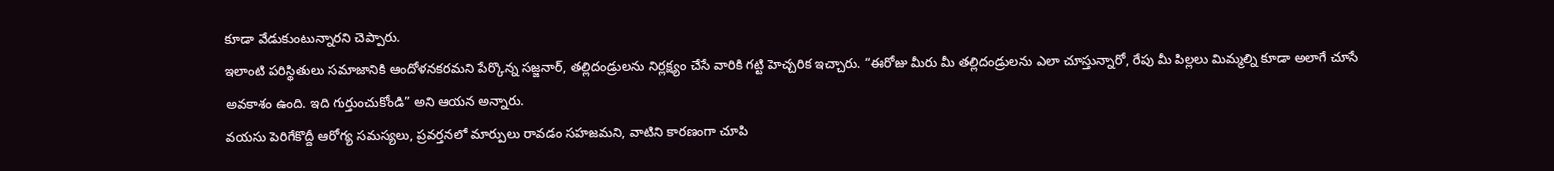కూడా వేడుకుంటున్నారని చెప్పారు.
ఇలాంటి పరిస్థితులు సమాజానికి ఆందోళనకరమని పేర్కొన్న సజ్జనార్, తల్లిదండ్రులను నిర్లక్ష్యం చేసే వారికి గట్టి హెచ్చరిక ఇచ్చారు. “ఈరోజు మీరు మీ తల్లిదండ్రులను ఎలా చూస్తున్నారో, రేపు మీ పిల్లలు మిమ్మల్ని కూడా అలాగే చూసే అవకాశం ఉంది. ఇది గుర్తుంచుకోండి” అని ఆయన అన్నారు.
వయసు పెరిగేకొద్దీ ఆరోగ్య సమస్యలు, ప్రవర్తనలో మార్పులు రావడం సహజమని, వాటిని కారణంగా చూపి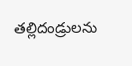తల్లిదండ్రులను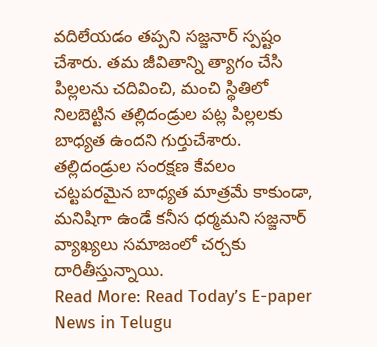వదిలేయడం తప్పని సజ్జనార్ స్పష్టం చేశారు. తమ జీవితాన్ని త్యాగం చేసి పిల్లలను చదివించి, మంచి స్థితిలో నిలబెట్టిన తల్లిదండ్రుల పట్ల పిల్లలకు బాధ్యత ఉందని గుర్తుచేశారు.
తల్లిదండ్రుల సంరక్షణ కేవలం చట్టపరమైన బాధ్యత మాత్రమే కాకుండా, మనిషిగా ఉండే కనీస ధర్మమని సజ్జనార్ వ్యాఖ్యలు సమాజంలో చర్చకు దారితీస్తున్నాయి.
Read More: Read Today’s E-paper News in Telugu